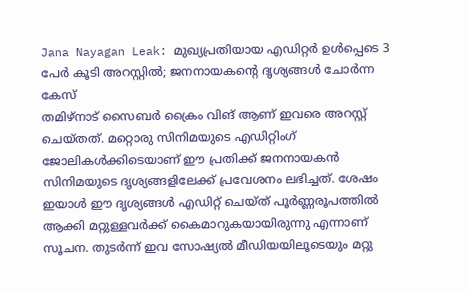Jana Nayagan Leak: മുഖ്യപ്രതിയായ എഡിറ്റർ ഉൾപ്പെടെ 3 പേർ കൂടി അറസ്റ്റിൽ; ജനനായകന്റെ ദൃശ്യങ്ങൾ ചോർന്ന കേസ്
തമിഴ്നാട് സൈബർ ക്രൈം വിങ് ആണ് ഇവരെ അറസ്റ്റ് ചെയ്തത്. മറ്റൊരു സിനിമയുടെ എഡിറ്റിംഗ് ജോലികൾക്കിടെയാണ് ഈ പ്രതിക്ക് ജനനായകൻ സിനിമയുടെ ദൃശ്യങ്ങളിലേക്ക് പ്രവേശനം ലഭിച്ചത്. ശേഷം ഇയാൾ ഈ ദൃശ്യങ്ങൾ എഡിറ്റ് ചെയ്ത് പൂർണ്ണരൂപത്തിൽ ആക്കി മറ്റുള്ളവർക്ക് കൈമാറുകയായിരുന്നു എന്നാണ് സൂചന. തുടർന്ന് ഇവ സോഷ്യൽ മീഡിയയിലൂടെയും മറ്റു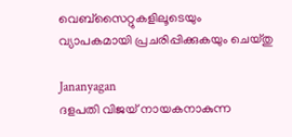വെബ്സൈറ്റുകളിലൂടെയും വ്യാപകമായി പ്രചരിപ്പിക്കുകയും ചെയ്തു

Jananyagan
ദളപതി വിജയ് നായകനാകുന്ന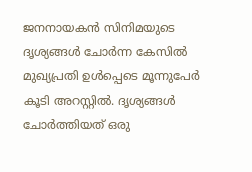ജനനായകൻ സിനിമയുടെ ദൃശ്യങ്ങൾ ചോർന്ന കേസിൽ മുഖ്യപ്രതി ഉൾപ്പെടെ മൂന്നുപേർ കൂടി അറസ്റ്റിൽ. ദൃശ്യങ്ങൾ ചോർത്തിയത് ഒരു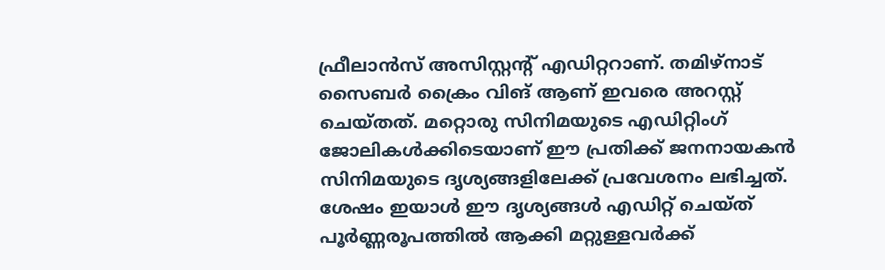ഫ്രീലാൻസ് അസിസ്റ്റന്റ് എഡിറ്ററാണ്. തമിഴ്നാട് സൈബർ ക്രൈം വിങ് ആണ് ഇവരെ അറസ്റ്റ് ചെയ്തത്. മറ്റൊരു സിനിമയുടെ എഡിറ്റിംഗ് ജോലികൾക്കിടെയാണ് ഈ പ്രതിക്ക് ജനനായകൻ സിനിമയുടെ ദൃശ്യങ്ങളിലേക്ക് പ്രവേശനം ലഭിച്ചത്.
ശേഷം ഇയാൾ ഈ ദൃശ്യങ്ങൾ എഡിറ്റ് ചെയ്ത് പൂർണ്ണരൂപത്തിൽ ആക്കി മറ്റുള്ളവർക്ക്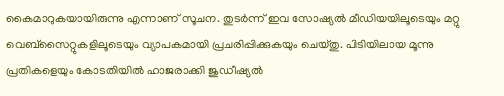കൈമാറുകയായിരുന്നു എന്നാണ് സൂചന. തുടർന്ന് ഇവ സോഷ്യൽ മീഡിയയിലൂടെയും മറ്റു വെബ്സൈറ്റുകളിലൂടെയും വ്യാപകമായി പ്രചരിപ്പിക്കുകയും ചെയ്തു. പിടിയിലായ മൂന്നു പ്രതികളെയും കോടതിയിൽ ഹാജരാക്കി ജുഡീഷ്യൽ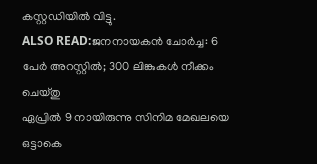കസ്റ്റഡിയിൽ വിട്ടു.
ALSO READ:ജനനായകൻ ചോർച്ച: 6 പേർ അറസ്റ്റിൽ; 300 ലിങ്കുകൾ നീക്കം ചെയ്തു
ഏപ്രിൽ 9 നായിരുന്നു സിനിമ മേഖലയെ ഒട്ടാകെ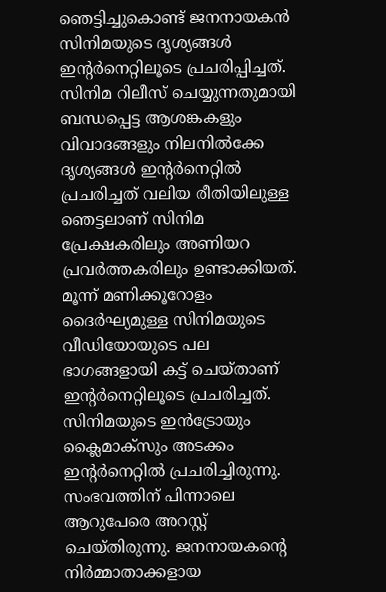ഞെട്ടിച്ചുകൊണ്ട് ജനനായകൻ സിനിമയുടെ ദൃശ്യങ്ങൾ ഇന്റർനെറ്റിലൂടെ പ്രചരിപ്പിച്ചത്. സിനിമ റിലീസ് ചെയ്യുന്നതുമായി ബന്ധപ്പെട്ട ആശങ്കകളും വിവാദങ്ങളും നിലനിൽക്കേ ദൃശ്യങ്ങൾ ഇന്റർനെറ്റിൽ പ്രചരിച്ചത് വലിയ രീതിയിലുള്ള ഞെട്ടലാണ് സിനിമ പ്രേക്ഷകരിലും അണിയറ പ്രവർത്തകരിലും ഉണ്ടാക്കിയത്. മൂന്ന് മണിക്കൂറോളം ദൈർഘ്യമുള്ള സിനിമയുടെ വീഡിയോയുടെ പല ഭാഗങ്ങളായി കട്ട് ചെയ്താണ് ഇന്റർനെറ്റിലൂടെ പ്രചരിച്ചത്.
സിനിമയുടെ ഇൻട്രോയും ക്ലൈമാക്സും അടക്കം ഇന്റർനെറ്റിൽ പ്രചരിച്ചിരുന്നു. സംഭവത്തിന് പിന്നാലെ ആറുപേരെ അറസ്റ്റ് ചെയ്തിരുന്നു. ജനനായകന്റെ നിർമ്മാതാക്കളായ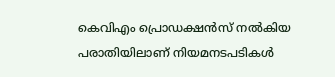കെവിഎം പ്രൊഡക്ഷൻസ് നൽകിയ പരാതിയിലാണ് നിയമനടപടികൾ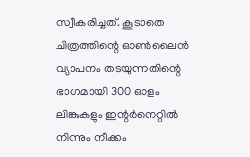സ്വീകരിച്ചത്. കൂടാതെ ചിത്രത്തിന്റെ ഓൺലൈൻ വ്യാപനം തടയുന്നതിന്റെ ഭാഗമായി 300 ഓളം ലിങ്കുകളും ഇന്റർനെറ്റിൽ നിന്നും നീക്കം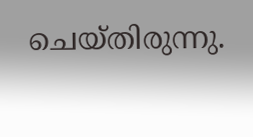ചെയ്തിരുന്നു.